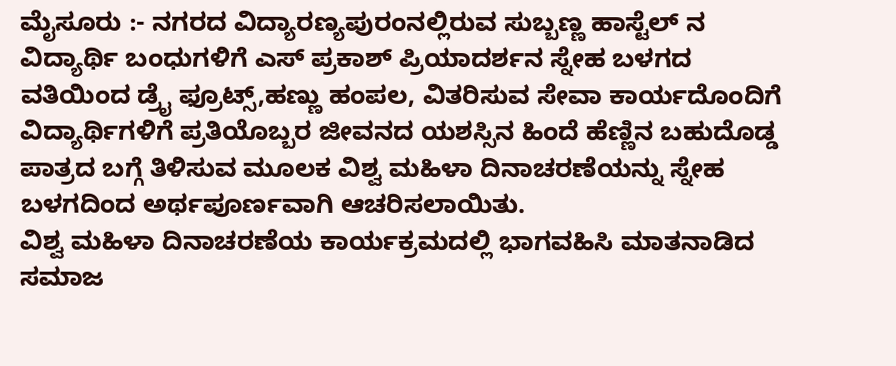ಮೈಸೂರು :- ನಗರದ ವಿದ್ಯಾರಣ್ಯಪುರಂನಲ್ಲಿರುವ ಸುಬ್ಬಣ್ಣ ಹಾಸ್ಟೆಲ್ ನ ವಿದ್ಯಾರ್ಥಿ ಬಂಧುಗಳಿಗೆ ಎಸ್ ಪ್ರಕಾಶ್ ಪ್ರಿಯಾದರ್ಶನ ಸ್ನೇಹ ಬಳಗದ ವತಿಯಿಂದ ಡ್ರೈ ಫ್ರೂಟ್ಸ್,ಹಣ್ಣು ಹಂಪಲ, ವಿತರಿಸುವ ಸೇವಾ ಕಾರ್ಯದೊಂದಿಗೆ ವಿದ್ಯಾರ್ಥಿಗಳಿಗೆ ಪ್ರತಿಯೊಬ್ಬರ ಜೀವನದ ಯಶಸ್ಸಿನ ಹಿಂದೆ ಹೆಣ್ಣಿನ ಬಹುದೊಡ್ಡ ಪಾತ್ರದ ಬಗ್ಗೆ ತಿಳಿಸುವ ಮೂಲಕ ವಿಶ್ವ ಮಹಿಳಾ ದಿನಾಚರಣೆಯನ್ನು ಸ್ನೇಹ ಬಳಗದಿಂದ ಅರ್ಥಪೂರ್ಣವಾಗಿ ಆಚರಿಸಲಾಯಿತು.
ವಿಶ್ವ ಮಹಿಳಾ ದಿನಾಚರಣೆಯ ಕಾರ್ಯಕ್ರಮದಲ್ಲಿ ಭಾಗವಹಿಸಿ ಮಾತನಾಡಿದ ಸಮಾಜ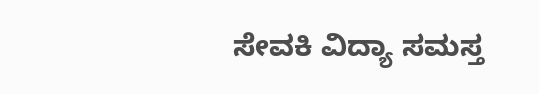ಸೇವಕಿ ವಿದ್ಯಾ ಸಮಸ್ತ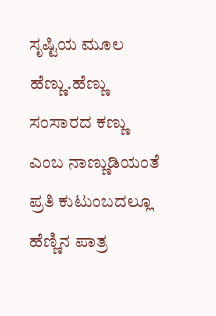ಸೃಷ್ಟಿಯ ಮೂಲ ಹೆಣ್ಣು.ಹೆಣ್ಣು ಸಂಸಾರದ ಕಣ್ಣು ಎಂಬ ನಾಣ್ಣುಡಿಯಂತೆ ಪ್ರತಿ ಕುಟುಂಬದಲ್ಲೂ ಹೆಣ್ಣಿನ ಪಾತ್ರ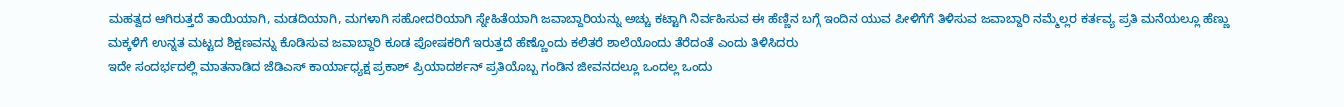ಮಹತ್ವದ ಆಗಿರುತ್ತದೆ ತಾಯಿಯಾಗಿ, ಮಡದಿಯಾಗಿ, ಮಗಳಾಗಿ ಸಹೋದರಿಯಾಗಿ ಸ್ನೇಹಿತೆಯಾಗಿ ಜವಾಬ್ದಾರಿಯನ್ನು ಅಚ್ಚು ಕಟ್ಟಾಗಿ ನಿರ್ವಹಿಸುವ ಈ ಹೆಣ್ಣಿನ ಬಗ್ಗೆ ಇಂದಿನ ಯುವ ಪೀಳಿಗೆಗೆ ತಿಳಿಸುವ ಜವಾಬ್ದಾರಿ ನಮ್ಮೆಲ್ಲರ ಕರ್ತವ್ಯ ಪ್ರತಿ ಮನೆಯಲ್ಲೂ ಹೆಣ್ಣು ಮಕ್ಕಳಿಗೆ ಉನ್ನತ ಮಟ್ಟದ ಶಿಕ್ಷಣವನ್ನು ಕೊಡಿಸುವ ಜವಾಬ್ದಾರಿ ಕೂಡ ಪೋಷಕರಿಗೆ ಇರುತ್ತದೆ ಹೆಣ್ಣೊಂದು ಕಲಿತರೆ ಶಾಲೆಯೊಂದು ತೆರೆದಂತೆ ಎಂದು ತಿಳಿಸಿದರು
ಇದೇ ಸಂದರ್ಭದಲ್ಲಿ ಮಾತನಾಡಿದ ಜೆಡಿಎಸ್ ಕಾರ್ಯಾಧ್ಯಕ್ಷ ಪ್ರಕಾಶ್ ಪ್ರಿಯಾದರ್ಶನ್ ಪ್ರತಿಯೊಬ್ಬ ಗಂಡಿನ ಜೀವನದಲ್ಲೂ ಒಂದಲ್ಲ ಒಂದು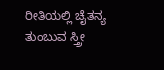ರೀತಿಯಲ್ಲಿ ಚೈತನ್ಯ ತುಂಬುವ ಸ್ತ್ರೀ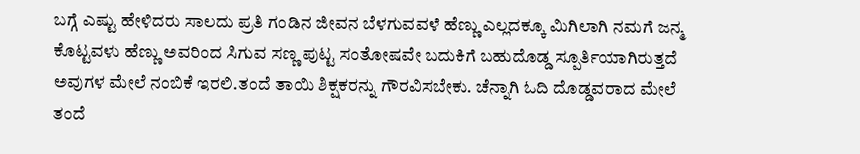ಬಗ್ಗೆ ಎಷ್ಟು ಹೇಳಿದರು ಸಾಲದು ಪ್ರತಿ ಗಂಡಿನ ಜೀವನ ಬೆಳಗುವವಳೆ ಹೆಣ್ಣು ಎಲ್ಲದಕ್ಕೂ ಮಿಗಿಲಾಗಿ ನಮಗೆ ಜನ್ಮ ಕೊಟ್ಟವಳು ಹೆಣ್ಣು ಅವರಿಂದ ಸಿಗುವ ಸಣ್ಣ ಪುಟ್ಟ ಸಂತೋಷವೇ ಬದುಕಿಗೆ ಬಹುದೊಡ್ಡ ಸ್ಪೂರ್ತಿಯಾಗಿರುತ್ತದೆ ಅವುಗಳ ಮೇಲೆ ನಂಬಿಕೆ ಇರಲಿ.ತಂದೆ ತಾಯಿ ಶಿಕ್ಷಕರನ್ನು ಗೌರವಿಸಬೇಕು. ಚೆನ್ನಾಗಿ ಓದಿ ದೊಡ್ಡವರಾದ ಮೇಲೆ ತಂದೆ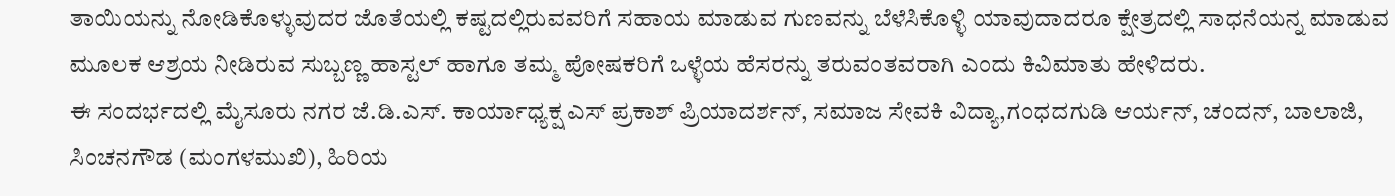ತಾಯಿಯನ್ನು ನೋಡಿಕೊಳ್ಳುವುದರ ಜೊತೆಯಲ್ಲಿ ಕಷ್ಟದಲ್ಲಿರುವವರಿಗೆ ಸಹಾಯ ಮಾಡುವ ಗುಣವನ್ನು ಬೆಳೆಸಿಕೊಳ್ಳಿ ಯಾವುದಾದರೂ ಕ್ಷೇತ್ರದಲ್ಲಿ ಸಾಧನೆಯನ್ನ ಮಾಡುವ ಮೂಲಕ ಆಶ್ರಯ ನೀಡಿರುವ ಸುಬ್ಬಣ್ಣ ಹಾಸ್ಟಲ್ ಹಾಗೂ ತಮ್ಮ ಪೋಷಕರಿಗೆ ಒಳ್ಳೆಯ ಹೆಸರನ್ನು ತರುವಂತವರಾಗಿ ಎಂದು ಕಿವಿಮಾತು ಹೇಳಿದರು.
ಈ ಸಂದರ್ಭದಲ್ಲಿ ಮೈಸೂರು ನಗರ ಜೆ.ಡಿ.ಎಸ್. ಕಾರ್ಯಾಧ್ಯಕ್ಷ ಎಸ್ ಪ್ರಕಾಶ್ ಪ್ರಿಯಾದರ್ಶನ್, ಸಮಾಜ ಸೇವಕಿ ವಿದ್ಯಾ,ಗಂಧದಗುಡಿ ಆರ್ಯನ್, ಚಂದನ್, ಬಾಲಾಜಿ, ಸಿಂಚನಗೌಡ (ಮಂಗಳಮುಖಿ), ಹಿರಿಯ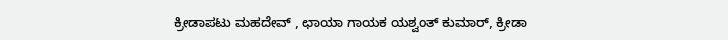ಕ್ರೀಡಾಪಟು ಮಹದೇವ್ , ಛಾಯಾ ಗಾಯಕ ಯಶ್ವಂತ್ ಕುಮಾರ್, ಕ್ರೀಡಾ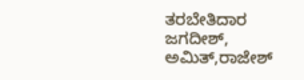ತರಬೇತಿದಾರ ಜಗದೀಶ್, ಅಮಿತ್,ರಾಜೇಶ್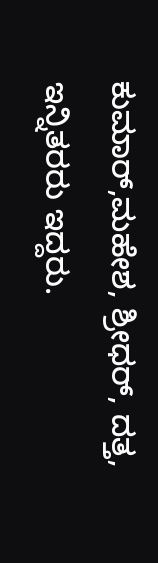ಕುಮಾರ್,ಮಹೇಶ, ಶ್ರೀಧರ್, ದತ್ತ, ಇನ್ನಿತರರು ಇದ್ದರು.